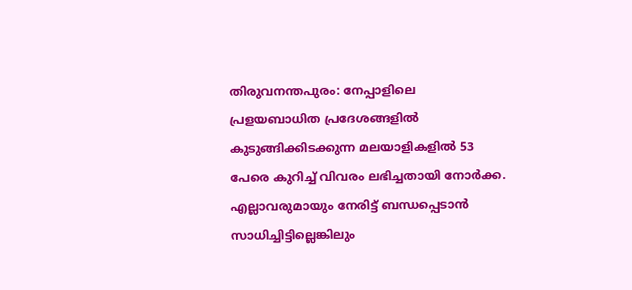തിരുവനന്തപുരം: നേപ്പാളിലെ പ്രളയബാധിത പ്രദേശങ്ങളിൽ കുടുങ്ങിക്കിടക്കുന്ന മലയാളികളിൽ 53 പേരെ കുറിച്ച് വിവരം ലഭിച്ചതായി നോർക്ക. എല്ലാവരുമായും നേരിട്ട് ബന്ധപ്പെടാൻ സാധിച്ചിട്ടില്ലെങ്കിലും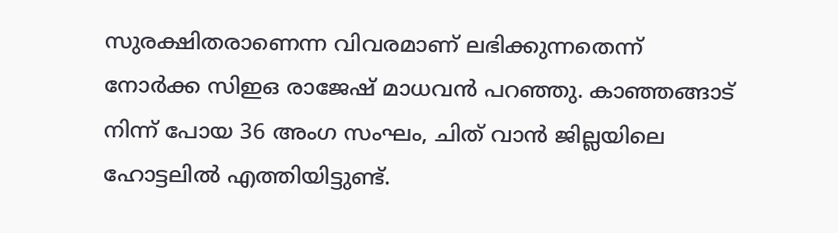സുരക്ഷിതരാണെന്ന വിവരമാണ് ലഭിക്കുന്നതെന്ന് നോർക്ക സിഇഒ രാജേഷ് മാധവൻ പറഞ്ഞു. കാഞ്ഞങ്ങാട് നിന്ന് പോയ 36 അംഗ സംഘം, ചിത് വാൻ ജില്ലയിലെ ഹോട്ടലിൽ എത്തിയിട്ടുണ്ട്.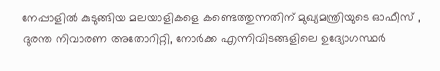നേപ്പാളിൽ കുടുങ്ങിയ മലയാളികളെ കണ്ടെത്തുന്നതിന് മുഖ്യമന്ത്രിയുടെ ഓഫീസ് , ദുരന്ത നിവാരണ അതോറിറ്റി, നോർക്ക എന്നിവിടങ്ങളിലെ ഉദ്യോഗസ്ഥർ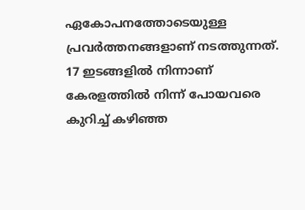ഏകോപനത്തോടെയുള്ള പ്രവർത്തനങ്ങളാണ് നടത്തുന്നത്. 17 ഇടങ്ങളിൽ നിന്നാണ് കേരളത്തിൽ നിന്ന് പോയവരെ കുറിച്ച് കഴിഞ്ഞ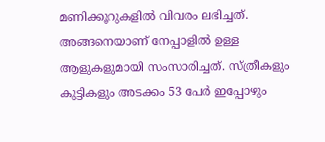മണിക്കൂറുകളിൽ വിവരം ലഭിച്ചത്. അങ്ങനെയാണ് നേപ്പാളിൽ ഉള്ള ആളുകളുമായി സംസാരിച്ചത്. സ്ത്രീകളും കുട്ടികളും അടക്കം 53 പേർ ഇപ്പോഴും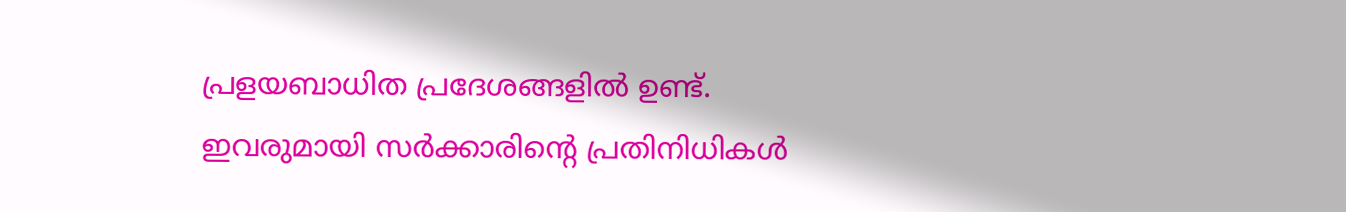പ്രളയബാധിത പ്രദേശങ്ങളിൽ ഉണ്ട്. ഇവരുമായി സർക്കാരിന്റെ പ്രതിനിധികൾ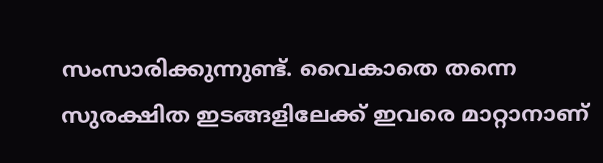സംസാരിക്കുന്നുണ്ട്. വൈകാതെ തന്നെ സുരക്ഷിത ഇടങ്ങളിലേക്ക് ഇവരെ മാറ്റാനാണ്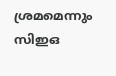ശ്രമമെന്നും സിഇഒ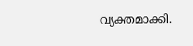വ്യക്തമാക്കി.